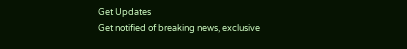Get Updates
Get notified of breaking news, exclusive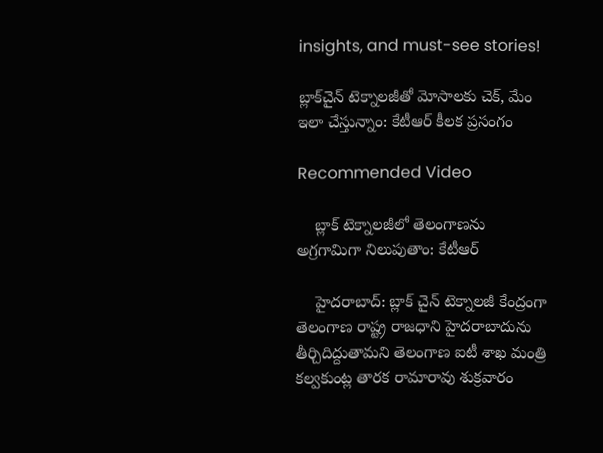insights, and must-see stories!

బ్లాక్‌చైన్ టెక్నాలజీతో మోసాలకు చెక్, మేం ఇలా చేస్తున్నాం: కేటీఆర్ కీలక ప్రసంగం

Recommended Video

    బ్లాక్ టెక్నాలజీలో తెలంగాణను అగ్రగామిగా నిలుపుతాం: కేటీఆర్

    హైదరాబాద్: బ్లాక్ చైన్ టెక్నాలజీ కేంద్రంగా తెలంగాణ రాష్ట్ర రాజధాని హైదరాబాదును తీర్చిదిద్దుతామని తెలంగాణ ఐటీ శాఖ మంత్రి కల్వకుంట్ల తారక రామారావు శుక్రవారం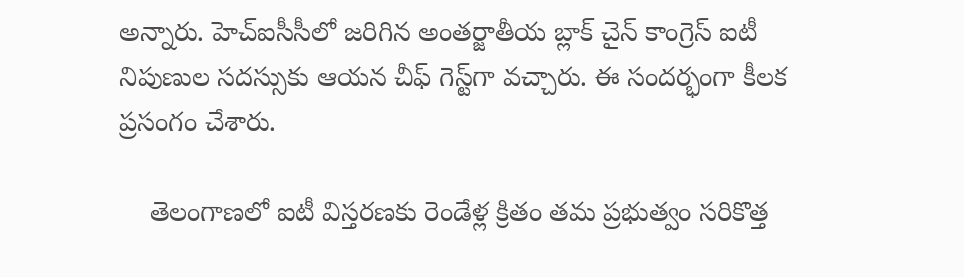అన్నారు. హెచ్ఐసీసీలో జరిగిన అంతర్జాతీయ బ్లాక్ చైన్ కాంగ్రెస్ ఐటీ నిపుణుల సదస్సుకు ఆయన చీఫ్ గెస్ట్‌గా వచ్చారు. ఈ సందర్భంగా కీలక ప్రసంగం చేశారు.

    తెలంగాణలో ఐటీ విస్తరణకు రెండేళ్ల క్రితం తమ ప్రభుత్వం సరికొత్త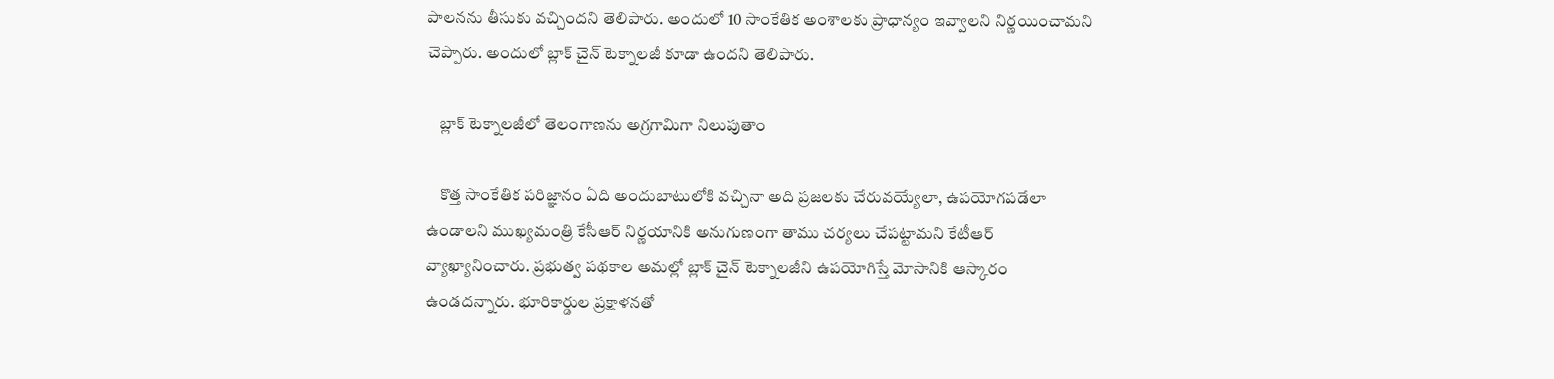పాలనను తీసుకు వచ్చిందని తెలిపారు. అందులో 10 సాంకేతిక అంశాలకు ప్రాధాన్యం ఇవ్వాలని నిర్ణయించామని చెప్పారు. అందులో బ్లాక్ చైన్ టెక్నాలజీ కూడా ఉందని తెలిపారు.

    బ్లాక్ టెక్నాలజీలో తెలంగాణను అగ్రగామిగా నిలుపుతాం

    కొత్త సాంకేతిక పరిజ్ఞానం ఏది అందుబాటులోకి వచ్చినా అది ప్రజలకు చేరువయ్యేలా, ఉపయోగపడేలా ఉండాలని ముఖ్యమంత్రి కేసీఆర్ నిర్ణయానికి అనుగుణంగా తాము చర్యలు చేపట్టామని కేటీఆర్ వ్యాఖ్యానించారు. ప్రభుత్వ పథకాల అమల్లో బ్లాక్ చైన్ టెక్నాలజీని ఉపయోగిస్తే మోసానికి ఆస్కారం ఉండదన్నారు. భూరికార్డుల ప్రక్షాళనతో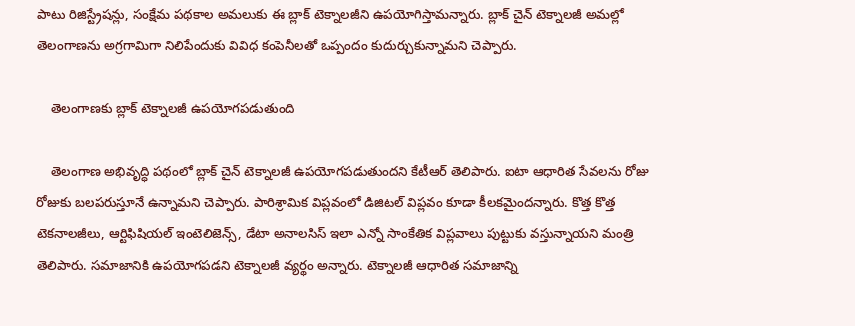పాటు రిజిస్ట్రేషన్లు, సంక్షేమ పథకాల అమలుకు ఈ బ్లాక్ టెక్నాలజీని ఉపయోగిస్తామన్నారు. బ్లాక్ చైన్ టెక్నాలజీ అమల్లో తెలంగాణను అగ్రగామిగా నిలిపేందుకు వివిధ కంపెనీలతో ఒప్పందం కుదుర్చుకున్నామని చెప్పారు.

    తెలంగాణకు బ్లాక్ టెక్నాలజీ ఉపయోగపడుతుంది

    తెలంగాణ అభివృద్ధి పథంలో బ్లాక్ చైన్ టెక్నాలజీ ఉపయోగపడుతుందని కేటీఆర్ తెలిపారు. ఐటా ఆధారిత సేవలను రోజు రోజుకు బలపరుస్తూనే ఉన్నామని చెప్పారు. పారిశ్రామిక విప్లవంలో డిజిటల్ విప్లవం కూడా కీలకమైందన్నారు. కొత్త కొత్త టెకనాలజీలు, ఆర్టిఫిషియల్ ఇంటెలిజెన్స్, డేటా అనాలసిస్ ఇలా ఎన్నో సాంకేతిక విప్లవాలు పుట్టుకు వస్తున్నాయని మంత్రి తెలిపారు. సమాజానికి ఉపయోగపడని టెక్నాలజీ వ్యర్థం అన్నారు. టెక్నాలజీ ఆధారిత సమాజాన్ని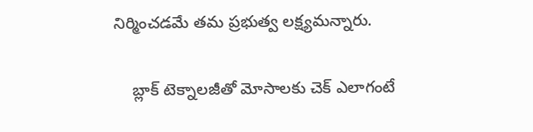నిర్మించడమే తమ ప్రభుత్వ లక్ష్యమన్నారు.

    బ్లాక్ టెక్నాలజీతో మోసాలకు చెక్ ఎలాగంటే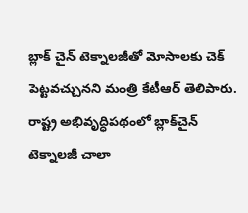బ్లాక్ చైన్ టెక్నాలజీతో మోసాలకు చెక్ పెట్టవచ్చునని మంత్రి కేటీఆర్ తెలిపారు. రాష్ట్ర అభివృద్ధిపథంలో బ్లాక్‌చైన్ టెక్నాలజీ చాలా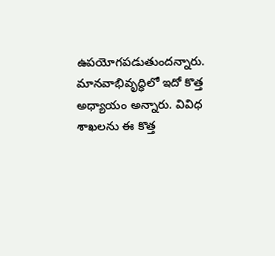ఉపయోగపడుతుందన్నారు. మానవాభివృద్ధిలో ఇదో కొత్త అధ్యాయం అన్నారు. వివిధ శాఖలను ఈ కొత్త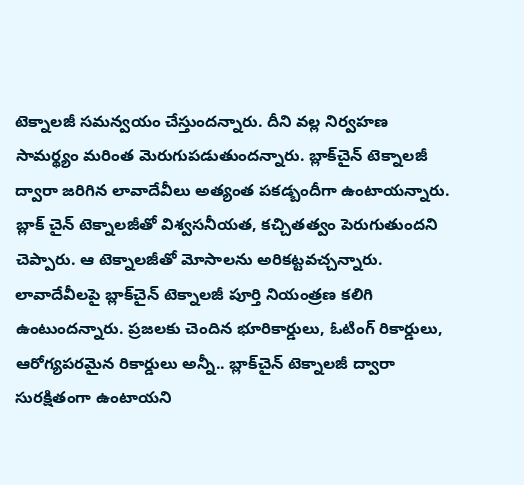టెక్నాలజీ సమన్వయం చేస్తుందన్నారు. దీని వల్ల నిర్వహణ సామర్థ్యం మరింత మెరుగుపడుతుందన్నారు. బ్లాక్‌చైన్ టెక్నాలజీ ద్వారా జరిగిన లావాదేవీలు అత్యంత పకడ్బందీగా ఉంటాయన్నారు. బ్లాక్ చైన్ టెక్నాలజీతో విశ్వసనీయత, కచ్చితత్వం పెరుగుతుందని చెప్పారు. ఆ టెక్నాలజీతో మోసాలను అరికట్టవచ్చన్నారు. లావాదేవీలపై బ్లాక్‌చైన్ టెక్నాలజీ పూర్తి నియంత్రణ కలిగి ఉంటుందన్నారు. ప్రజలకు చెందిన భూరికార్డులు, ఓటింగ్ రికార్డులు, ఆరోగ్యపరమైన రికార్డులు అన్నీ.. బ్లాక్‌చైన్ టెక్నాలజీ ద్వారా సురక్షితంగా ఉంటాయని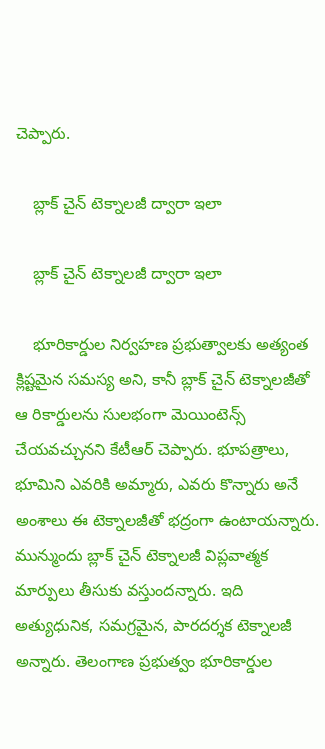చెప్పారు.

    బ్లాక్ చైన్ టెక్నాలజీ ద్వారా ఇలా

    బ్లాక్ చైన్ టెక్నాలజీ ద్వారా ఇలా

    భూరికార్డుల నిర్వహణ ప్రభుత్వాలకు అత్యంత క్లిష్టమైన సమస్య అని, కానీ బ్లాక్ చైన్ టెక్నాలజీతో ఆ రికార్డులను సులభంగా మెయింటెన్స్ చేయవచ్చునని కేటీఆర్ చెప్పారు. భూపత్రాలు, భూమిని ఎవరికి అమ్మారు, ఎవరు కొన్నారు అనే అంశాలు ఈ టెక్నాలజీతో భద్రంగా ఉంటాయన్నారు. మున్ముందు బ్లాక్ చైన్ టెక్నాలజీ విప్లవాత్మక మార్పులు తీసుకు వస్తుందన్నారు. ఇది అత్యుధునిక, సమగ్రమైన, పారదర్శక టెక్నాలజీ అన్నారు. తెలంగాణ ప్రభుత్వం భూరికార్డుల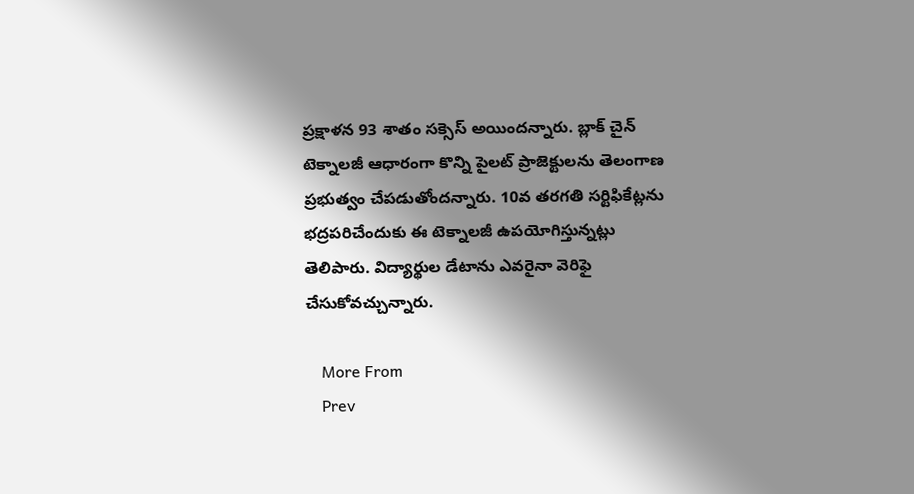ప్రక్షాళన 93 శాతం సక్సెస్ అయిందన్నారు. బ్లాక్ చైన్ టెక్నాలజీ ఆధారంగా కొన్ని పైలట్ ప్రాజెక్టులను తెలంగాణ ప్రభుత్వం చేపడుతోందన్నారు. 10వ తరగతి సర్టిఫికేట్లను భద్రపరిచేందుకు ఈ టెక్నాలజీ ఉపయోగిస్తున్నట్లు తెలిపారు. విద్యార్థుల డేటాను ఎవరైనా వెరిఫై చేసుకోవచ్చున్నారు.

    More From
    Prev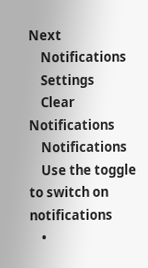Next
    Notifications
    Settings
    Clear Notifications
    Notifications
    Use the toggle to switch on notifications
    •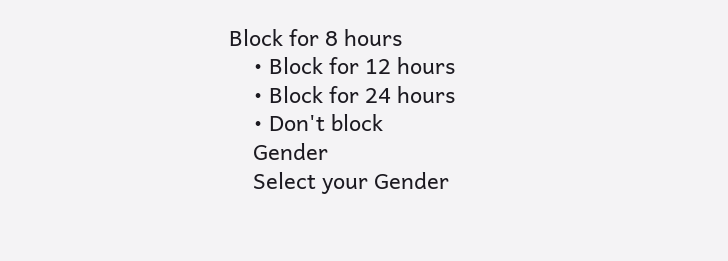Block for 8 hours
    • Block for 12 hours
    • Block for 24 hours
    • Don't block
    Gender
    Select your Gender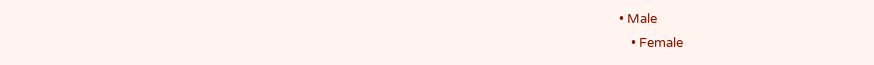• Male
    • Female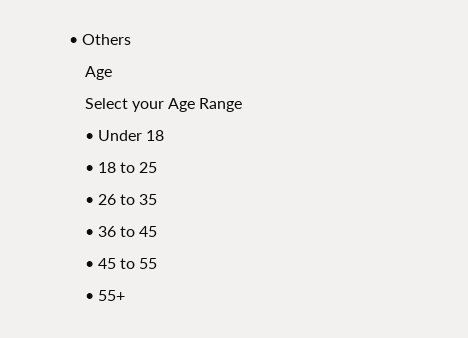• Others
    Age
    Select your Age Range
    • Under 18
    • 18 to 25
    • 26 to 35
    • 36 to 45
    • 45 to 55
    • 55+